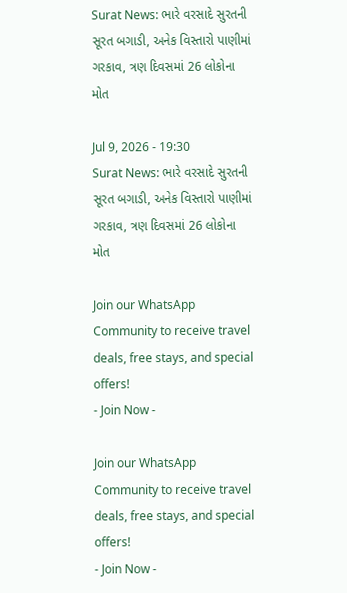Surat News: ભારે વરસાદે સુરતની સૂરત બગાડી, અનેક વિસ્તારો પાણીમાં ગરકાવ, ત્રણ દિવસમાં 26 લોકોના મોત

Jul 9, 2026 - 19:30
Surat News: ભારે વરસાદે સુરતની સૂરત બગાડી, અનેક વિસ્તારો પાણીમાં ગરકાવ, ત્રણ દિવસમાં 26 લોકોના મોત

Join our WhatsApp Community to receive travel deals, free stays, and special offers!
- Join Now -

Join our WhatsApp Community to receive travel deals, free stays, and special offers!
- Join Now -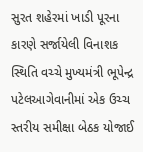સુરત શહેરમાં ખાડી પૂરના કારણે સર્જાયેલી વિનાશક સ્થિતિ વચ્ચે મુખ્યમંત્રી ભૂપેન્દ્ર પટેલઆગેવાનીમાં એક ઉચ્ચ સ્તરીય સમીક્ષા બેઠક યોજાઈ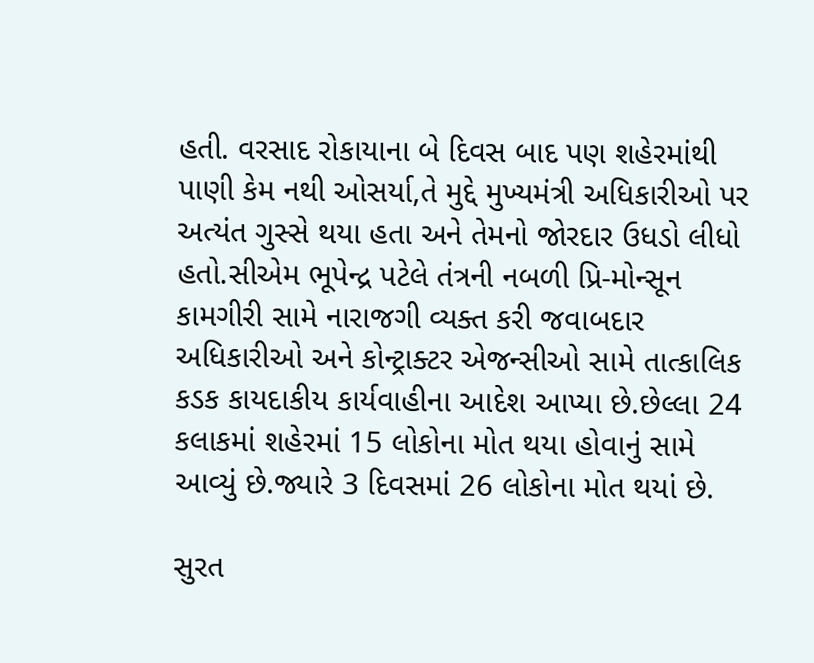હતી. વરસાદ રોકાયાના બે દિવસ બાદ પણ શહેરમાંથી પાણી કેમ નથી ઓસર્યા,તે મુદ્દે મુખ્યમંત્રી અધિકારીઓ પર અત્યંત ગુસ્સે થયા હતા અને તેમનો જોરદાર ઉધડો લીધો હતો.સીએમ ભૂપેન્દ્ર પટેલે તંત્રની નબળી પ્રિ-મોન્સૂન કામગીરી સામે નારાજગી વ્યક્ત કરી જવાબદાર અધિકારીઓ અને કોન્ટ્રાક્ટર એજન્સીઓ સામે તાત્કાલિક કડક કાયદાકીય કાર્યવાહીના આદેશ આપ્યા છે.છેલ્લા 24 કલાકમાં શહેરમાં 15 લોકોના મોત થયા હોવાનું સામે આવ્યું છે.જ્યારે 3 દિવસમાં 26 લોકોના મોત થયાં છે.

સુરત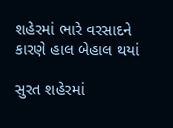શહેરમાં ભારે વરસાદને કારણે હાલ બેહાલ થયાં

સુરત શહેરમાં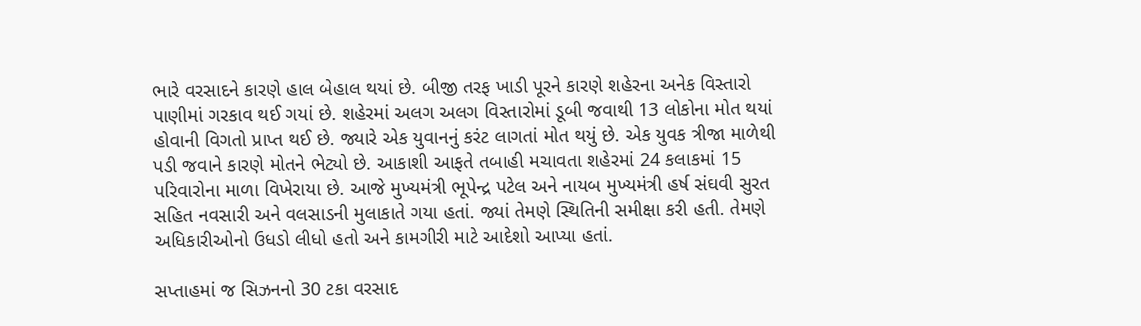ભારે વરસાદને કારણે હાલ બેહાલ થયાં છે. બીજી તરફ ખાડી પૂરને કારણે શહેરના અનેક વિસ્તારો પાણીમાં ગરકાવ થઈ ગયાં છે. શહેરમાં અલગ અલગ વિસ્તારોમાં ડૂબી જવાથી 13 લોકોના મોત થયાં હોવાની વિગતો પ્રાપ્ત થઈ છે. જ્યારે એક યુવાનનું કરંટ લાગતાં મોત થયું છે. એક યુવક ત્રીજા માળેથી પડી જવાને કારણે મોતને ભેટ્યો છે. આકાશી આફતે તબાહી મચાવતા શહેરમાં 24 કલાકમાં 15 પરિવારોના માળા વિખેરાયા છે. આજે મુખ્યમંત્રી ભૂપેન્દ્ર પટેલ અને નાયબ મુખ્યમંત્રી હર્ષ સંઘવી સુરત સહિત નવસારી અને વલસાડની મુલાકાતે ગયા હતાં. જ્યાં તેમણે સ્થિતિની સમીક્ષા કરી હતી. તેમણે અધિકારીઓનો ઉધડો લીધો હતો અને કામગીરી માટે આદેશો આપ્યા હતાં.

સપ્તાહમાં જ સિઝનનો 30 ટકા વરસાદ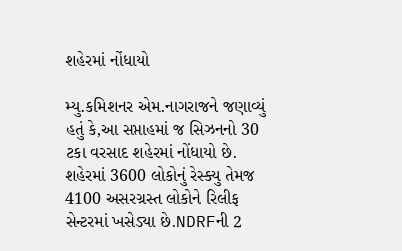શહેરમાં નોંધાયો

મ્યુ.કમિશનર એમ.નાગરાજને જણાવ્યું હતું કે,આ સપ્તાહમાં જ સિઝનનો 30 ટકા વરસાદ શહેરમાં નોંધાયો છે. શહેરમાં 3600 લોકોનું રેસ્ક્યુ તેમજ 4100 અસરગ્રસ્ત લોકોને રિલીફ સેન્ટરમાં ખસેડ્યા છે.NDRFની 2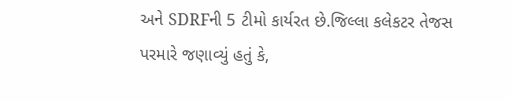અને SDRFની 5 ટીમો કાર્યરત છે.જિલ્લા કલેકટર તેજસ પરમારે જણાવ્યું હતું કે,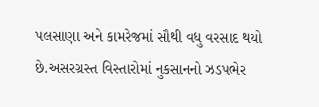પલસાણા અને કામરેજમાં સૌથી વધુ વરસાદ થયો છે.અસરગ્રસ્ત વિસ્તારોમાં નુકસાનનો ઝડપભેર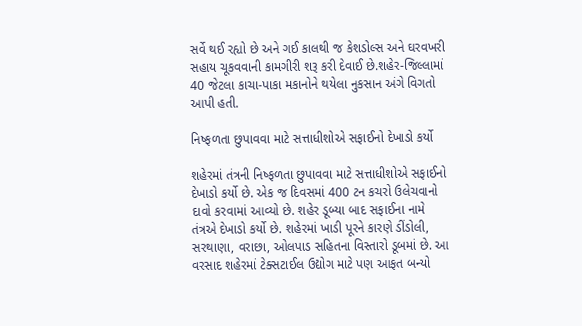સર્વે થઈ રહ્યો છે અને ગઈ કાલથી જ કેશડોલ્સ અને ઘરવખરી સહાય ચૂકવવાની કામગીરી શરૂ કરી દેવાઈ છે.શહેર-જિલ્લામાં 40 જેટલા કાચા-પાકા મકાનોને થયેલા નુકસાન અંગે વિગતો આપી હતી.

નિષ્ફળતા છુપાવવા માટે સત્તાધીશોએ સફાઈનો દેખાડો કર્યો

શહેરમાં તંત્રની નિષ્ફળતા છુપાવવા માટે સત્તાધીશોએ સફાઈનો દેખાડો કર્યો છે. એક જ દિવસમાં 400 ટન કચરો ઉલેચવાનો દાવો કરવામાં આવ્યો છે. શહેર ડૂબ્યા બાદ સફાઈના નામે તંત્રએ દેખાડો કર્યો છે. શહેરમાં ખાડી પૂરને કારણે ડીંડોલી, સરથાણા, વરાછા, ઓલપાડ સહિતના વિસ્તારો ડૂબમાં છે. આ વરસાદ શહેરમાં ટેક્સટાઈલ ઉદ્યોગ માટે પણ આફત બન્યો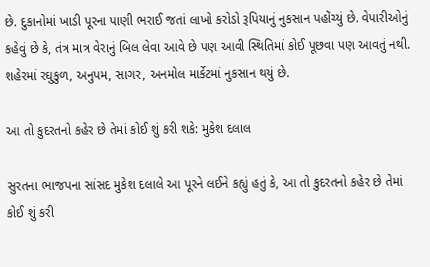છે. દુકાનોમાં ખાડી પૂરના પાણી ભરાઈ જતાં લાખો કરોડો રૂપિયાનું નુકસાન પહોંચ્યું છે. વેપારીઓનું કહેવું છે કે, તંત્ર માત્ર વેરાનું બિલ લેવા આવે છે પણ આવી સ્થિતિમાં કોઈ પૂછવા પણ આવતું નથી. શહેરમાં રઘુકુળ, અનુપમ, સાગર, અનમોલ માર્કેટમાં નુકસાન થયું છે.

આ તો કુદરતનો કહેર છે તેમાં કોઈ શું કરી શકે: મુકેશ દલાલ

સુરતના ભાજપના સાંસદ મુકેશ દલાલે આ પૂરને લઈને કહ્યું હતું કે, આ તો કુદરતનો કહેર છે તેમાં કોઈ શું કરી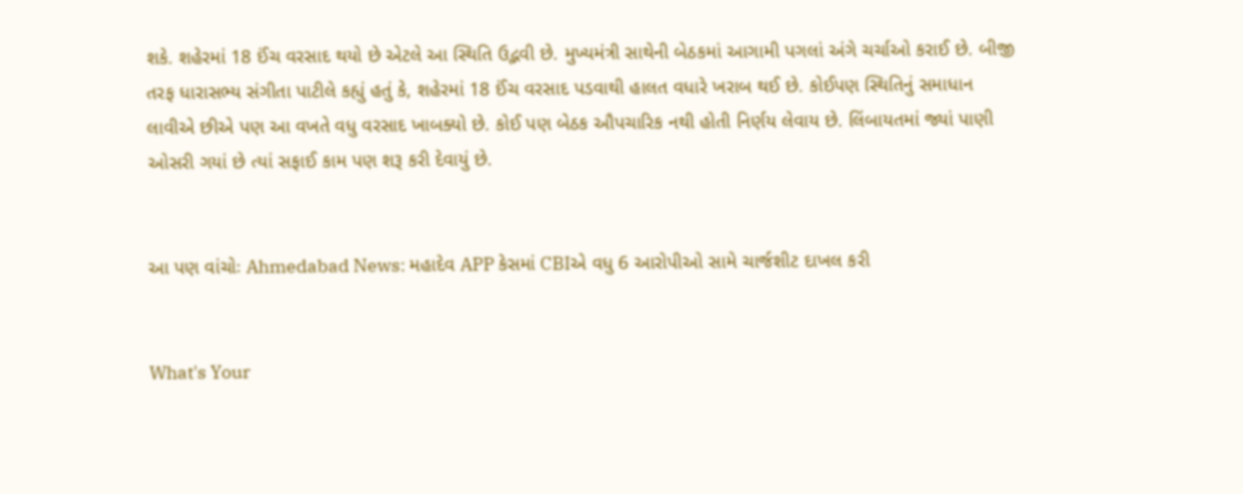શકે. શહેરમાં 18 ઈંચ વરસાદ થયો છે એટલે આ સ્થિતિ ઉદ્ભવી છે. મુખ્યમંત્રી સાથેની બેઠકમાં આગામી પગલાં અંગે ચર્ચાઓ કરાઈ છે. બીજી તરફ ધારાસભ્ય સંગીતા પાટીલે કહ્યું હતું કે, શહેરમાં 18 ઈંચ વરસાદ પડવાથી હાલત વધારે ખરાબ થઈ છે. કોઈપણ સ્થિતિનું સમાધાન લાવીએ છીએ પણ આ વખતે વધુ વરસાદ ખાબક્યો છે. કોઈ પણ બેઠક ઔપચારિક નથી હોતી નિર્ણય લેવાય છે. લિંબાયતમાં જ્યાં પાણી ઓસરી ગયાં છે ત્યાં સફાઈ કામ પણ શરૂ કરી દેવાયું છે.


આ પણ વાંચોઃ Ahmedabad News: મહાદેવ APP કેસમાં CBIએ વધુ 6 આરોપીઓ સામે ચાર્જશીટ દાખલ કરી


What's Your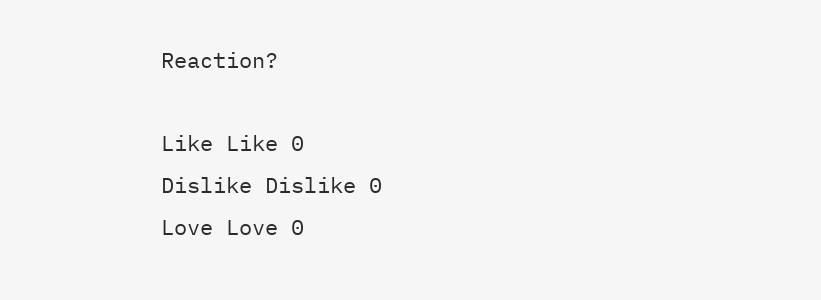Reaction?

Like Like 0
Dislike Dislike 0
Love Love 0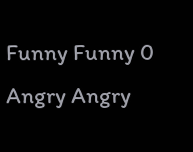Funny Funny 0
Angry Angry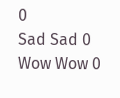0
Sad Sad 0
Wow Wow 0